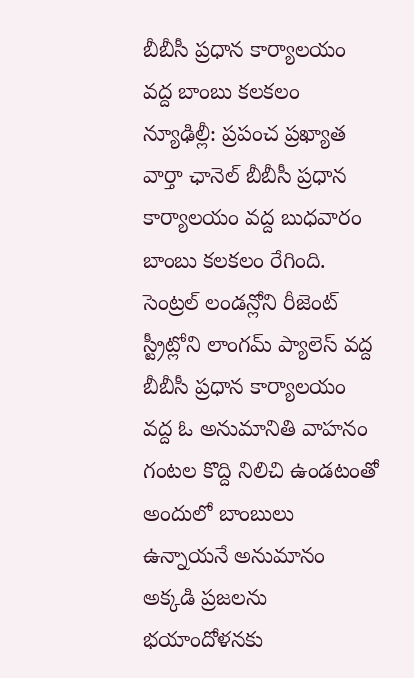బీబీసీ ప్రధాన కార్యాలయం వద్ద బాంబు కలకలం
న్యూఢిల్లీ: ప్రపంచ ప్రఖ్యాత వార్తా ఛానెల్ బీబీసీ ప్రధాన కార్యాలయం వద్ద బుధవారం బాంబు కలకలం రేగింది. సెంట్రల్ లండన్లోని రీజెంట్ స్ట్రీట్లోని లాంగమ్ ప్యాలెస్ వద్ద బీబీసీ ప్రధాన కార్యాలయం వద్ద ఓ అనుమానితి వాహనం గంటల కొద్ది నిలిచి ఉండటంతో అందులో బాంబులు ఉన్నాయనే అనుమానం అక్కడి ప్రజలను భయాందోళనకు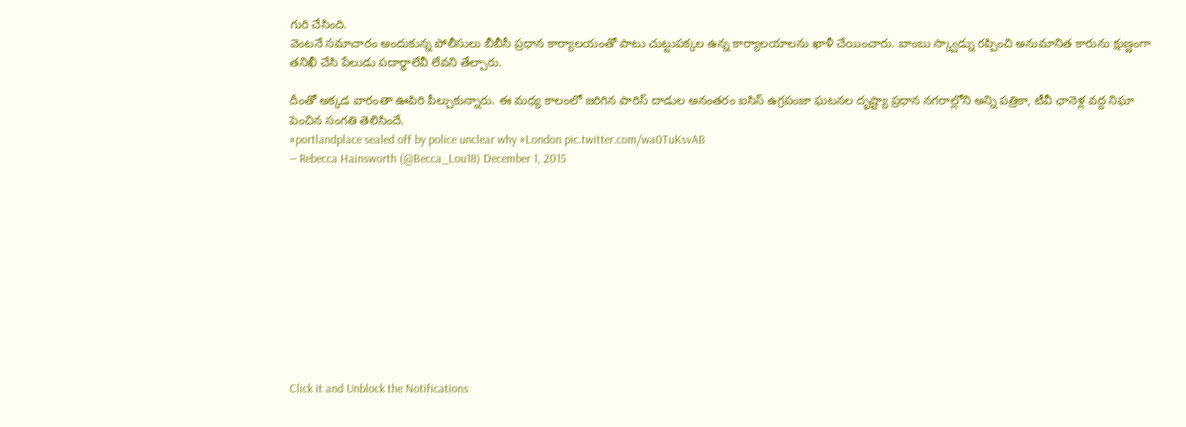గురి చేసింది.
వెంటనే సమాచారం అందుకున్న పోలీసులు బీబీసీ ప్రధాన కార్యాలయంతో పాటు చుట్టుపక్కల ఉన్న కార్యాలయాలను ఖాళీ చేయించారు. బాంబు స్క్వాడ్ను రప్పించి అనుమానిత కారును క్షుణ్ణంగా తనిఖీ చేసి పేలుడు పదార్థాలేవీ లేవని తేల్చారు.

దీంతో అక్కడ వారంతా ఊపిరి పీల్చుకున్నారు. ఈ మధ్య కాలంలో జరిగిన పారిస్ దాడుల అనంతరం ఐసిస్ ఉగ్రపంజా ఘటనల దృష్ట్యా ప్రధాన నగరాల్లోని అన్ని పత్రికా, టీవీ ఛానెళ్ల వద్ద నిఘా పెంచిన సంగతి తెలిసిందే.
#portlandplace sealed off by police unclear why #London pic.twitter.com/wa0TuKsvAB
— Rebecca Hainsworth (@Becca_Lou18) December 1, 2015











Click it and Unblock the Notifications